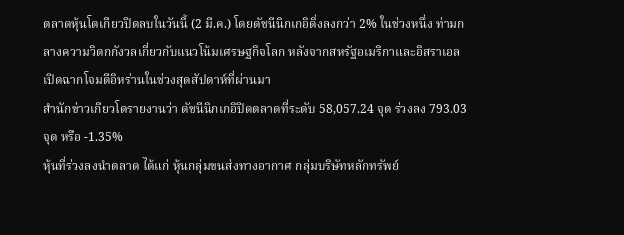ตลาดหุ้นโตเกียวปิดลบในวันนี้ (2 มี.ค.) โดยดัชนีนิกเกอิดิ่งลงกว่า 2% ในช่วงหนึ่ง ท่ามกลางความวิตกกังวลเกี่ยวกับแนวโน้มเศรษฐกิจโลก หลังจากสหรัฐอเมริกาและอิสราเอลเปิดฉากโจมตีอิหร่านในช่วงสุดสัปดาห์ที่ผ่านมา
สำนักข่าวเกียวโดรายงานว่า ดัชนีนิกเกอิปิดตลาดที่ระดับ 58,057.24 จุด ร่วงลง 793.03 จุด หรือ -1.35%
หุ้นที่ร่วงลงนำตลาด ได้แก่ หุ้นกลุ่มขนส่งทางอากาศ กลุ่มบริษัทหลักทรัพย์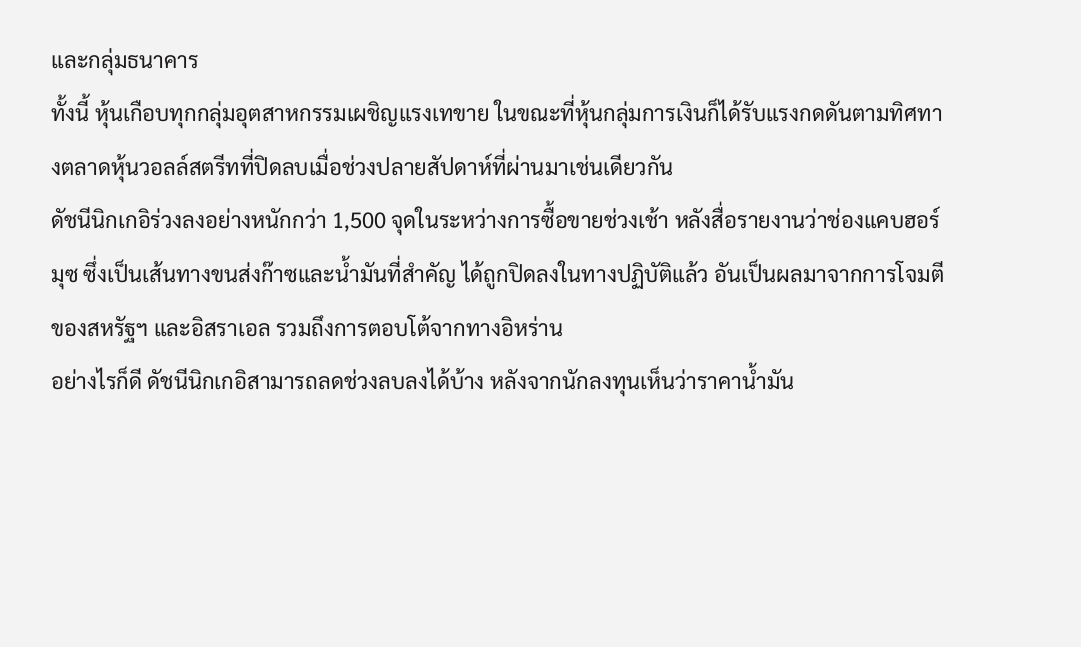และกลุ่มธนาคาร
ทั้งนี้ หุ้นเกือบทุกกลุ่มอุตสาหกรรมเผชิญแรงเทขาย ในขณะที่หุ้นกลุ่มการเงินก็ได้รับแรงกดดันตามทิศทางตลาดหุ้นวอลล์สตรีทที่ปิดลบเมื่อช่วงปลายสัปดาห์ที่ผ่านมาเช่นเดียวกัน
ดัชนีนิกเกอิร่วงลงอย่างหนักกว่า 1,500 จุดในระหว่างการซื้อขายช่วงเช้า หลังสื่อรายงานว่าช่องแคบฮอร์มุซ ซึ่งเป็นเส้นทางขนส่งก๊าซและน้ำมันที่สำคัญ ได้ถูกปิดลงในทางปฏิบัติแล้ว อันเป็นผลมาจากการโจมตีของสหรัฐฯ และอิสราเอล รวมถึงการตอบโต้จากทางอิหร่าน
อย่างไรก็ดี ดัชนีนิกเกอิสามารถลดช่วงลบลงได้บ้าง หลังจากนักลงทุนเห็นว่าราคาน้ำมัน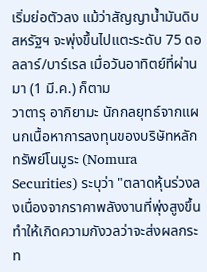เริ่มย่อตัวลง แม้ว่าสัญญาน้ำมันดิบสหรัฐฯ จะพุ่งขึ้นไปแตะระดับ 75 ดอลลาร์/บาร์เรล เมื่อวันอาทิตย์ที่ผ่านมา (1 มี.ค.) ก็ตาม
วาตารุ อากิยามะ นักกลยุทธ์จากแผนกเนื้อหาการลงทุนของบริษัทหลักทรัพย์โนมูระ (Nomura Securities) ระบุว่า "ตลาดหุ้นร่วงลงเนื่องจากราคาพลังงานที่พุ่งสูงขึ้น ทำให้เกิดความกังวลว่าจะส่งผลกระท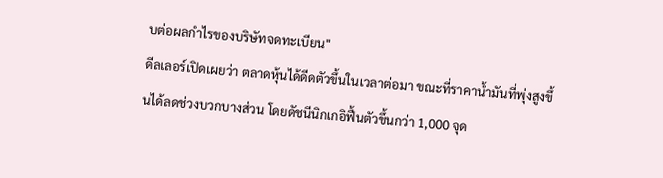บต่อผลกำไรของบริษัทจดทะเบียน"
ดีลเลอร์เปิดเผยว่า ตลาดหุ้นได้ดีดตัวขึ้นในเวลาต่อมา ขณะที่ราคาน้ำมันที่พุ่งสูงขึ้นได้ลดช่วงบวกบางส่วน โดยดัชนีนิกเกอิฟื้นตัวขึ้นกว่า 1,000 จุด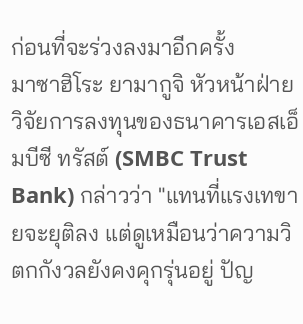ก่อนที่จะร่วงลงมาอีกครั้ง
มาซาฮิโระ ยามากูจิ หัวหน้าฝ่ายวิจัยการลงทุนของธนาคารเอสเอ็มบีซี ทรัสต์ (SMBC Trust Bank) กล่าวว่า "แทนที่แรงเทขายจะยุติลง แต่ดูเหมือนว่าความวิตกกังวลยังคงคุกรุ่นอยู่ ปัญ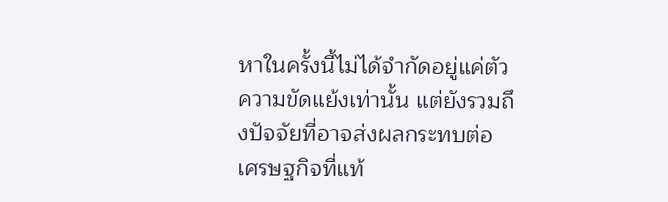หาในครั้งนี้ไม่ได้จำกัดอยู่แค่ตัวความขัดแย้งเท่านั้น แต่ยังรวมถึงปัจจัยที่อาจส่งผลกระทบต่อเศรษฐกิจที่แท้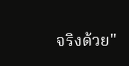จริงด้วย"